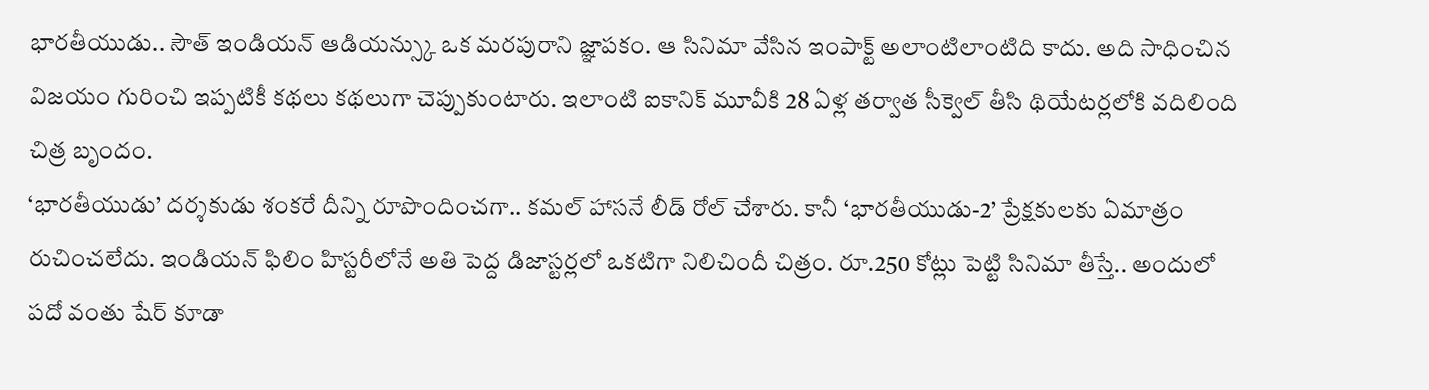భారతీయుడు.. సౌత్ ఇండియన్ ఆడియన్స్కు ఒక మరపురాని జ్ఞాపకం. ఆ సినిమా వేసిన ఇంపాక్ట్ అలాంటిలాంటిది కాదు. అది సాధించిన విజయం గురించి ఇప్పటికీ కథలు కథలుగా చెప్పుకుంటారు. ఇలాంటి ఐకానిక్ మూవీకి 28 ఏళ్ల తర్వాత సీక్వెల్ తీసి థియేటర్లలోకి వదిలింది చిత్ర బృందం.
‘భారతీయుడు’ దర్శకుడు శంకరే దీన్ని రూపొందించగా.. కమల్ హాసనే లీడ్ రోల్ చేశారు. కానీ ‘భారతీయుడు-2’ ప్రేక్షకులకు ఏమాత్రం రుచించలేదు. ఇండియన్ ఫిలిం హిస్టరీలోనే అతి పెద్ద డిజాస్టర్లలో ఒకటిగా నిలిచిందీ చిత్రం. రూ.250 కోట్లు పెట్టి సినిమా తీస్తే.. అందులో పదో వంతు షేర్ కూడా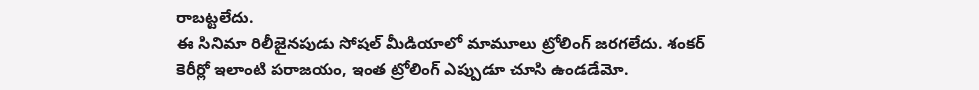రాబట్టలేదు.
ఈ సినిమా రిలీజైనపుడు సోషల్ మీడియాలో మామూలు ట్రోలింగ్ జరగలేదు. శంకర్ కెరీర్లో ఇలాంటి పరాజయం, ఇంత ట్రోలింగ్ ఎప్పుడూ చూసి ఉండడేమో.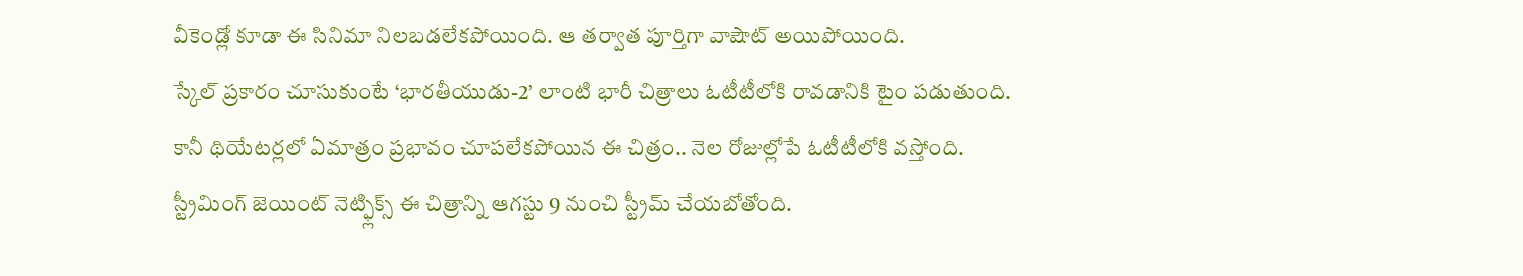వీకెండ్లో కూడా ఈ సినిమా నిలబడలేకపోయింది. ఆ తర్వాత పూర్తిగా వాషౌట్ అయిపోయింది.
స్కేల్ ప్రకారం చూసుకుంటే ‘భారతీయుడు-2’ లాంటి భారీ చిత్రాలు ఓటీటీలోకి రావడానికి టైం పడుతుంది. కానీ థియేటర్లలో ఏమాత్రం ప్రభావం చూపలేకపోయిన ఈ చిత్రం.. నెల రోజుల్లోపే ఓటీటీలోకి వస్తోంది. స్ట్రీమింగ్ జెయింట్ నెట్ఫ్లిక్స్ ఈ చిత్రాన్ని ఆగస్టు 9 నుంచి స్ట్రీమ్ చేయబోతోంది.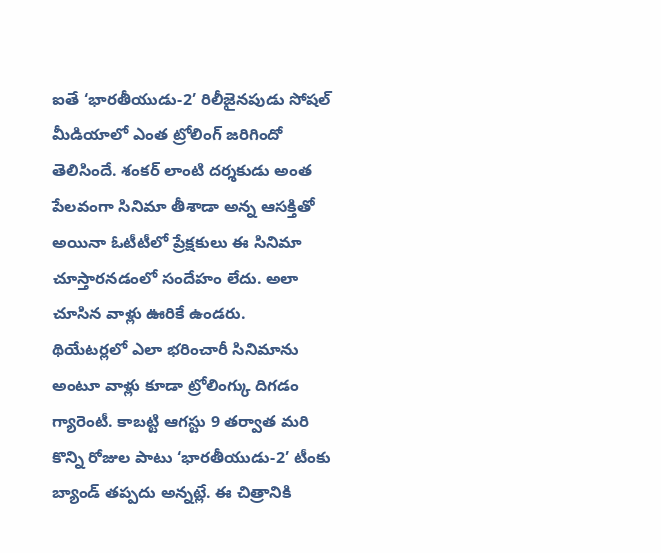ఐతే ‘భారతీయుడు-2’ రిలీజైనపుడు సోషల్ మీడియాలో ఎంత ట్రోలింగ్ జరిగిందో తెలిసిందే. శంకర్ లాంటి దర్శకుడు అంత పేలవంగా సినిమా తీశాడా అన్న ఆసక్తితో అయినా ఓటీటీలో ప్రేక్షకులు ఈ సినిమా చూస్తారనడంలో సందేహం లేదు. అలా చూసిన వాళ్లు ఊరికే ఉండరు.
థియేటర్లలో ఎలా భరించారీ సినిమాను అంటూ వాళ్లు కూడా ట్రోలింగ్కు దిగడం గ్యారెంటీ. కాబట్టి ఆగస్టు 9 తర్వాత మరి కొన్ని రోజుల పాటు ‘భారతీయుడు-2’ టీంకు బ్యాండ్ తప్పదు అన్నట్లే. ఈ చిత్రానికి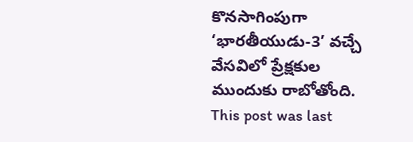కొనసాగింపుగా ‘భారతీయుడు-3’ వచ్చే వేసవిలో ప్రేక్షకుల ముందుకు రాబోతోంది.
This post was last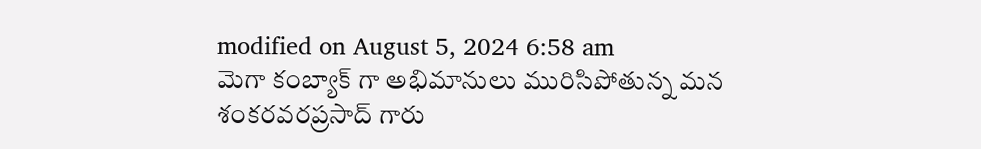modified on August 5, 2024 6:58 am
మెగా కంబ్యాక్ గా అభిమానులు మురిసిపోతున్న మన శంకరవరప్రసాద్ గారు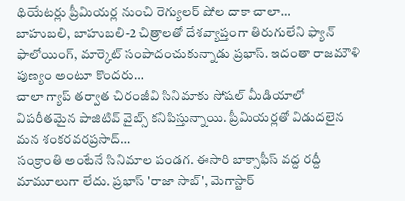థియేటర్లు ప్రీమియర్ల నుంచి రెగ్యులర్ షోల దాకా చాలా…
బాహుబలి, బాహుబలి-2 చిత్రాలతో దేశవ్యాప్తంగా తిరుగులేని ఫ్యాన్ ఫాలోయింగ్, మార్కెట్ సంపాదంచుకున్నాడు ప్రభాస్. ఇదంతా రాజమౌళి పుణ్యం అంటూ కొందరు…
చాలా గ్యాప్ తర్వాత చిరంజీవి సినిమాకు సోషల్ మీడియాలో విపరీతమైన పాజిటివ్ వైబ్స్ కనిపిస్తున్నాయి. ప్రీమియర్లతో విడుదలైన మన శంకరవరప్రసాద్…
సంక్రాంతి అంటేనే సినిమాల పండగ. ఈసారి బాక్సాఫీస్ వద్ద రద్దీ మామూలుగా లేదు. ప్రభాస్ 'రాజా సాబ్', మెగాస్టార్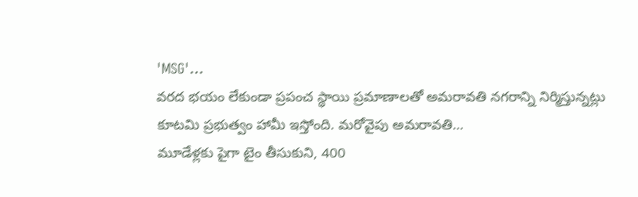'MSG'…
వరద భయం లేకుండా ప్రపంచ స్థాయి ప్రమాణాలతో అమరావతి నగరాన్ని నిర్మిస్తున్నట్లు కూటమి ప్రభుత్వం హామీ ఇస్తోంది. మరోవైపు అమరావతి…
మూడేళ్లకు పైగా టైం తీసుకుని, 400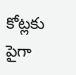కోట్లకు పైగా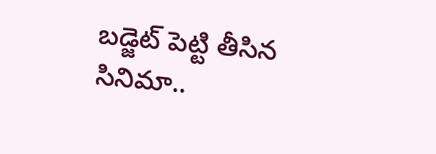బడ్జెట్ పెట్టి తీసిన సినిమా..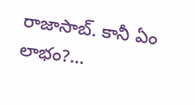రాజాసాబ్. కానీ ఏం లాభం?…